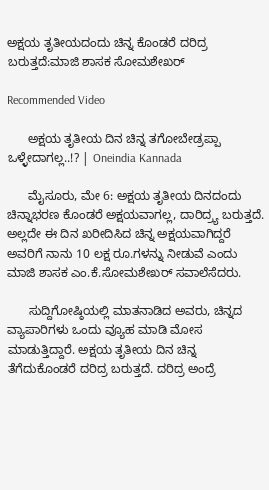ಅಕ್ಷಯ ತೃತೀಯದಂದು ಚಿನ್ನ ಕೊಂಡರೆ ದರಿದ್ರ ಬರುತ್ತದೆ:ಮಾಜಿ ಶಾಸಕ ಸೋಮಶೇಖರ್

Recommended Video

      ಅಕ್ಷಯ ತೃತೀಯ ದಿನ ಚಿನ್ನ ತಗೋಬೇಡ್ರಪ್ಪಾ ಒಳ್ಳೇದಾಗಲ್ಲ..!? | Oneindia Kannada

      ಮೈಸೂರು, ಮೇ 6: ಅಕ್ಷಯ ತೃತೀಯ ದಿನದಂದು ಚಿನ್ನಾಭರಣ ಕೊಂಡರೆ ಅಕ್ಷಯವಾಗಲ್ಲ, ದಾರಿದ್ರ್ಯ ಬರುತ್ತದೆ. ಅಲ್ಲದೇ ಈ ದಿನ ಖರೀದಿಸಿದ ಚಿನ್ನ ಅಕ್ಷಯವಾಗಿದ್ದರೆ ಅವರಿಗೆ ನಾನು 10 ಲಕ್ಷ ರೂ.ಗಳನ್ನು ನೀಡುವೆ ಎಂದು ಮಾಜಿ ಶಾಸಕ ಎಂ.ಕೆ.ಸೋಮಶೇಖರ್ ಸವಾಲೆಸೆದರು.

      ಸುದ್ದಿಗೋಷ್ಠಿಯಲ್ಲಿ ಮಾತನಾಡಿದ ಅವರು, ಚಿನ್ನದ ವ್ಯಾಪಾರಿಗಳು ಒಂದು ವ್ಯೂಹ ಮಾಡಿ ಮೋಸ ಮಾಡುತ್ತಿದ್ದಾರೆ. ಅಕ್ಷಯ ತೃತೀಯ ದಿನ ಚಿನ್ನ ತೆಗೆದುಕೊಂಡರೆ ದರಿದ್ರ ಬರುತ್ತದೆ. ದರಿದ್ರ ಅಂದ್ರೆ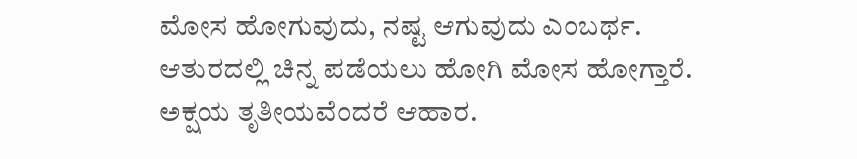ಮೋಸ ಹೋಗುವುದು, ನಷ್ಟ ಆಗುವುದು ಎಂಬರ್ಥ. ಆತುರದಲ್ಲಿ ಚಿನ್ನ ಪಡೆಯಲು ಹೋಗಿ ಮೋಸ ಹೋಗ್ತಾರೆ. ಅಕ್ಷಯ ತೃತೀಯವೆಂದರೆ ಆಹಾರ.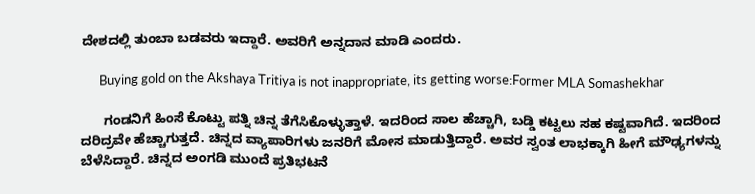ದೇಶದಲ್ಲಿ ತುಂಬಾ ಬಡವರು ಇದ್ದಾರೆ. ಅವರಿಗೆ ಅನ್ನದಾನ ಮಾಡಿ ಎಂದರು.

      Buying gold on the Akshaya Tritiya is not inappropriate, its getting worse:Former MLA Somashekhar

      ಗಂಡನಿಗೆ ಹಿಂಸೆ ಕೊಟ್ಟು ಪತ್ನಿ ಚಿನ್ನ ತೆಗೆಸಿಕೊಳ್ಳುತ್ತಾಳೆ. ಇದರಿಂದ ಸಾಲ ಹೆಚ್ಚಾಗಿ, ಬಡ್ಡಿ ಕಟ್ಟಲು ಸಹ ಕಷ್ಟವಾಗಿದೆ. ಇದರಿಂದ ದರಿದ್ರವೇ ಹೆಚ್ಚಾಗುತ್ತದೆ. ಚಿನ್ನದ ವ್ಯಾಪಾರಿಗಳು ಜನರಿಗೆ ಮೋಸ ಮಾಡುತ್ತಿದ್ದಾರೆ. ಅವರ ಸ್ವಂತ ಲಾಭಕ್ಕಾಗಿ ಹೀಗೆ ಮೌಢ್ಯಗಳನ್ನು ಬೆಳೆಸಿದ್ದಾರೆ. ಚಿನ್ನದ ಅಂಗಡಿ ಮುಂದೆ ಪ್ರತಿಭಟನೆ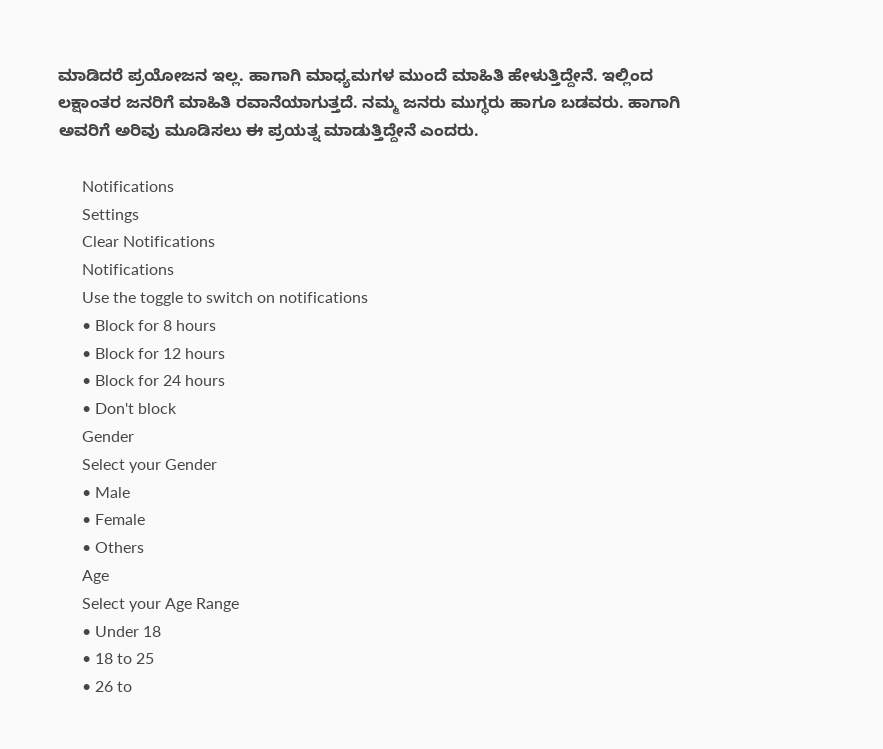ಮಾಡಿದರೆ ಪ್ರಯೋಜನ ಇಲ್ಲ. ಹಾಗಾಗಿ ಮಾಧ್ಯಮಗಳ ಮುಂದೆ ಮಾಹಿತಿ ಹೇಳುತ್ತಿದ್ದೇನೆ. ಇಲ್ಲಿಂದ‌ ಲಕ್ಷಾಂತರ ಜನರಿಗೆ ಮಾಹಿತಿ ರವಾನೆಯಾಗುತ್ತದೆ. ನಮ್ಮ‌ ಜನರು ಮುಗ್ಧರು ಹಾಗೂ ಬಡವರು. ಹಾಗಾಗಿ ಅವರಿಗೆ ಅರಿವು ಮೂಡಿಸಲು ಈ ಪ್ರಯತ್ನ ಮಾಡುತ್ತಿದ್ದೇನೆ ಎಂದರು.

      Notifications
      Settings
      Clear Notifications
      Notifications
      Use the toggle to switch on notifications
      • Block for 8 hours
      • Block for 12 hours
      • Block for 24 hours
      • Don't block
      Gender
      Select your Gender
      • Male
      • Female
      • Others
      Age
      Select your Age Range
      • Under 18
      • 18 to 25
      • 26 to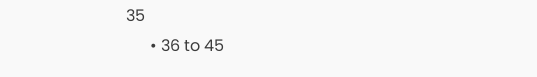35
      • 36 to 45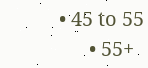• 45 to 55
      • 55+